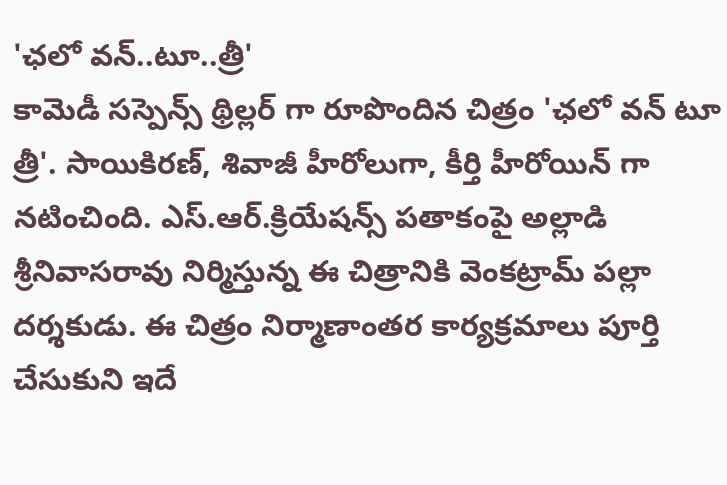'ఛలో వన్..టూ..త్రీ'
కామెడీ సస్పెన్స్ థ్రిల్లర్ గా రూపొందిన చిత్రం 'ఛలో వన్ టూ త్రీ'. సాయికిరణ్, శివాజీ హీరోలుగా, కీర్తి హీరోయిన్ గా నటించింది. ఎస్.ఆర్.క్రియేషన్స్ పతాకంపై అల్లాడి శ్రీనివాసరావు నిర్మిస్తున్న ఈ చిత్రానికి వెంకట్రామ్ పల్లా దర్శకుడు. ఈ చిత్రం నిర్మాణాంతర కార్యక్రమాలు పూర్తి చేసుకుని ఇదే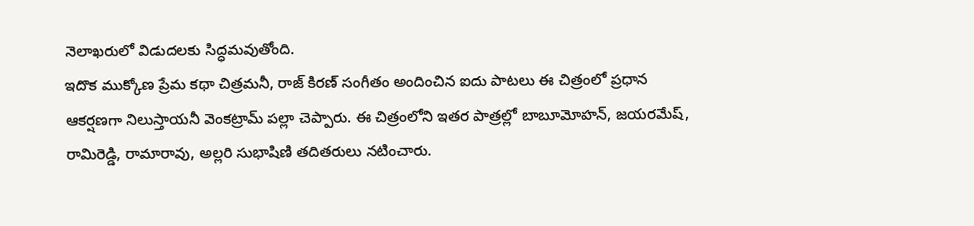నెలాఖరులో విడుదలకు సిద్ధమవుతోంది.
ఇదొక ముక్కోణ ప్రేమ కథా చిత్రమనీ, రాజ్ కిరణ్ సంగీతం అందించిన ఐదు పాటలు ఈ చిత్రంలో ప్రధాన ఆకర్షణగా నిలుస్తాయనీ వెంకట్రామ్ పల్లా చెప్పారు. ఈ చిత్రంలోని ఇతర పాత్రల్లో బాబూమోహన్, జయరమేష్, రామిరెడ్డి, రామారావు, అల్లరి సుభాషిణి తదితరులు నటించారు.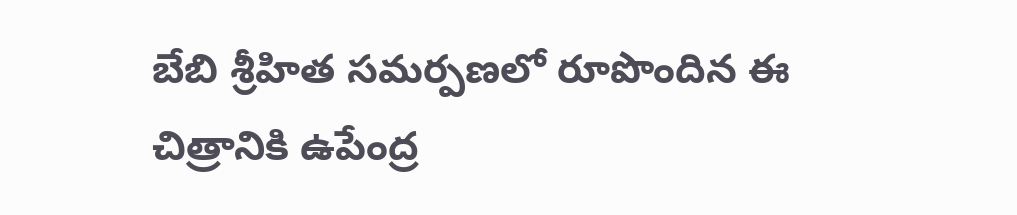బేబి శ్రీహిత సమర్పణలో రూపొందిన ఈ చిత్రానికి ఉపేంద్ర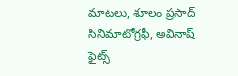మాటలు, శూలం ప్రసాద్ సినిమాటోగ్రఫీ, అవినాష్ ఫైట్స్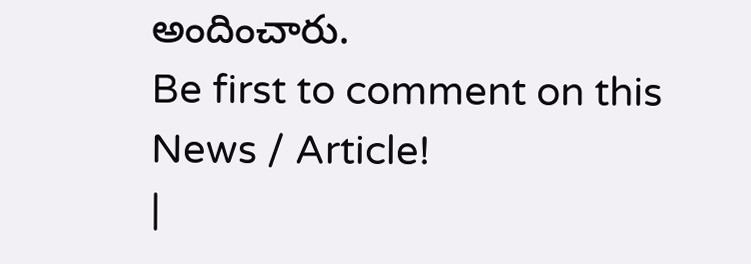అందించారు.
Be first to comment on this News / Article!
|